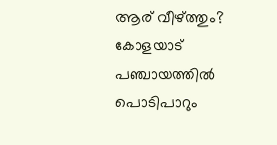ആര് വീഴ്ത്തും? കോളയാട് പഞ്ചായത്തിൽ പൊടിപാറും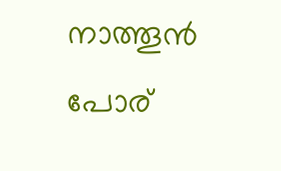നാത്തൂൻ പോര്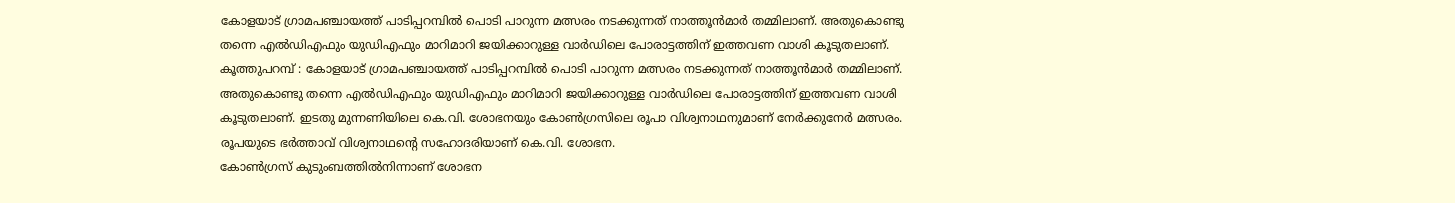കോളയാട് ഗ്രാമപഞ്ചായത്ത് പാടിപ്പറമ്പിൽ പൊടി പാറുന്ന മത്സരം നടക്കുന്നത് നാത്തൂൻമാർ തമ്മിലാണ്. അതുകൊണ്ടു തന്നെ എൽഡിഎഫും യുഡിഎഫും മാറിമാറി ജയിക്കാറുള്ള വാർഡിലെ പോരാട്ടത്തിന് ഇത്തവണ വാശി കൂടുതലാണ്.
കൂത്തുപറമ്പ് : കോളയാട് ഗ്രാമപഞ്ചായത്ത് പാടിപ്പറമ്പിൽ പൊടി പാറുന്ന മത്സരം നടക്കുന്നത് നാത്തൂൻമാർ തമ്മിലാണ്. അതുകൊണ്ടു തന്നെ എൽഡിഎഫും യുഡിഎഫും മാറിമാറി ജയിക്കാറുള്ള വാർഡിലെ പോരാട്ടത്തിന് ഇത്തവണ വാശി കൂടുതലാണ്. ഇടതു മുന്നണിയിലെ കെ.വി. ശോഭനയും കോൺഗ്രസിലെ രൂപാ വിശ്വനാഥനുമാണ് നേർക്കുനേർ മത്സരം. രൂപയുടെ ഭർത്താവ് വിശ്വനാഥന്റെ സഹോദരിയാണ് കെ.വി. ശോഭന.
കോൺഗ്രസ് കുടുംബത്തിൽനിന്നാണ് ശോഭന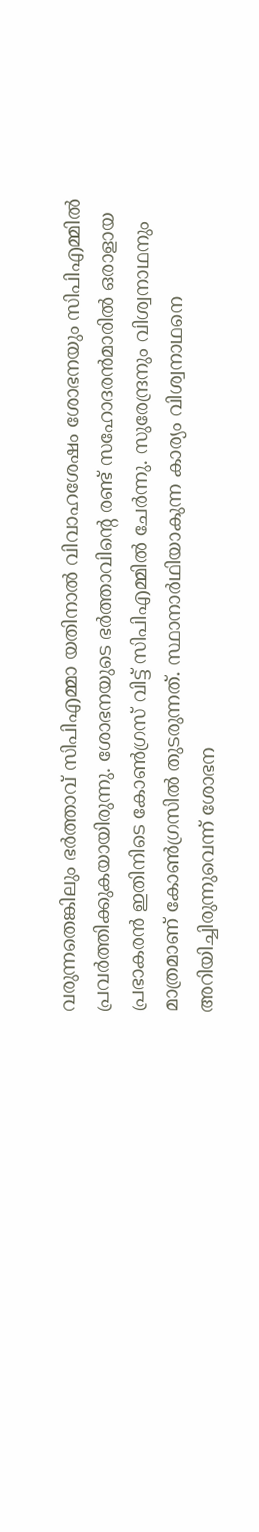വരുന്നതെങ്കിലും ഭർത്താവ് സിപിഎമ്മാ യതിനാൽ വിവാഹശേഷം ശോഭനയും സിപിഎമ്മിൽ പ്രവർത്തിക്കുകയായിരുന്നു. ശോഭനയുടെ ഭർത്താവിന്റെ രണ്ട് സഹോദരൻമാരിൽ ഒരാളായ പ്രഭാകരൻ ഇതിനിടെ കോൺഗ്രസ് വിട്ട് സിപിഎമ്മിൽ ചേർന്നു. സുരേന്ദ്രനും വിശ്വനാഥനും മാത്രമാണ് കോൺഗ്രസിൽ തുടരുന്നത്. സ്ഥാനാർഥിയാകുന്ന കാര്യം വിശ്വനാഥനെ അറിയിച്ചിരുന്നുവെന്ന് ശോഭന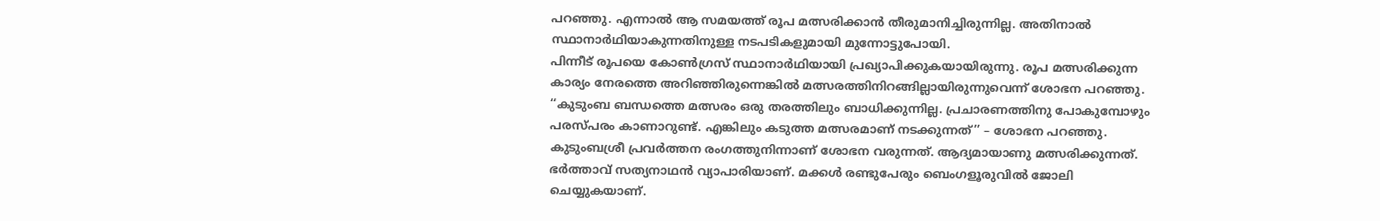പറഞ്ഞു. എന്നാൽ ആ സമയത്ത് രൂപ മത്സരിക്കാൻ തീരുമാനിച്ചിരുന്നില്ല. അതിനാൽ സ്ഥാനാർഥിയാകുന്നതിനുള്ള നടപടികളുമായി മുന്നോട്ടുപോയി.
പിന്നീട് രൂപയെ കോൺഗ്രസ് സ്ഥാനാർഥിയായി പ്രഖ്യാപിക്കുകയായിരുന്നു. രൂപ മത്സരിക്കുന്ന കാര്യം നേരത്തെ അറിഞ്ഞിരുന്നെങ്കിൽ മത്സരത്തിനിറങ്ങില്ലായിരുന്നുവെന്ന് ശോഭന പറഞ്ഞു. ‘‘കുടുംബ ബന്ധത്തെ മത്സരം ഒരു തരത്തിലും ബാധിക്കുന്നില്ല. പ്രചാരണത്തിനു പോകുമ്പോഴും പരസ്പരം കാണാറുണ്ട്. എങ്കിലും കടുത്ത മത്സരമാണ് നടക്കുന്നത്’’ – ശോഭന പറഞ്ഞു. കുടുംബശ്രീ പ്രവർത്തന രംഗത്തുനിന്നാണ് ശോഭന വരുന്നത്. ആദ്യമായാണു മത്സരിക്കുന്നത്. ഭർത്താവ് സത്യനാഥൻ വ്യാപാരിയാണ്. മക്കൾ രണ്ടുപേരും ബെംഗളൂരുവിൽ ജോലി ചെയ്യുകയാണ്.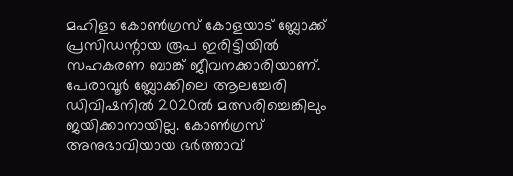മഹിളാ കോൺഗ്രസ് കോളയാട് ബ്ലോക്ക് പ്രസിഡന്റായ രൂപ ഇരിട്ടിയിൽ സഹകരണ ബാങ്ക് ജീവനക്കാരിയാണ്. പേരാവൂർ ബ്ലോക്കിലെ ആലച്ചേരി ഡിവിഷനിൽ 2020ൽ മത്സരിച്ചെങ്കിലും ജയിക്കാനായില്ല. കോൺഗ്രസ് അനുഭാവിയായ ഭർത്താവ്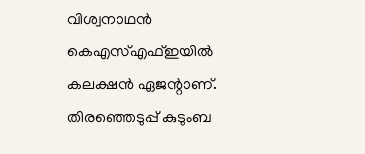വിശ്വനാഥൻ കെഎസ്എഫ്ഇയിൽ കലക്ഷൻ ഏജന്റാണ്. തിരഞ്ഞെടുപ്പ് കുടുംബ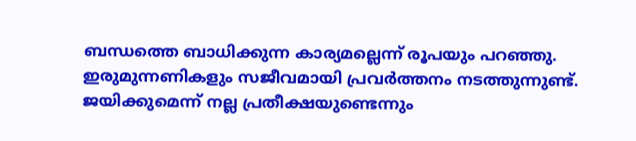ബന്ധത്തെ ബാധിക്കുന്ന കാര്യമല്ലെന്ന് രൂപയും പറഞ്ഞു. ഇരുമുന്നണികളും സജീവമായി പ്രവർത്തനം നടത്തുന്നുണ്ട്. ജയിക്കുമെന്ന് നല്ല പ്രതീക്ഷയുണ്ടെന്നും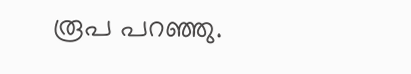രൂപ പറഞ്ഞു.